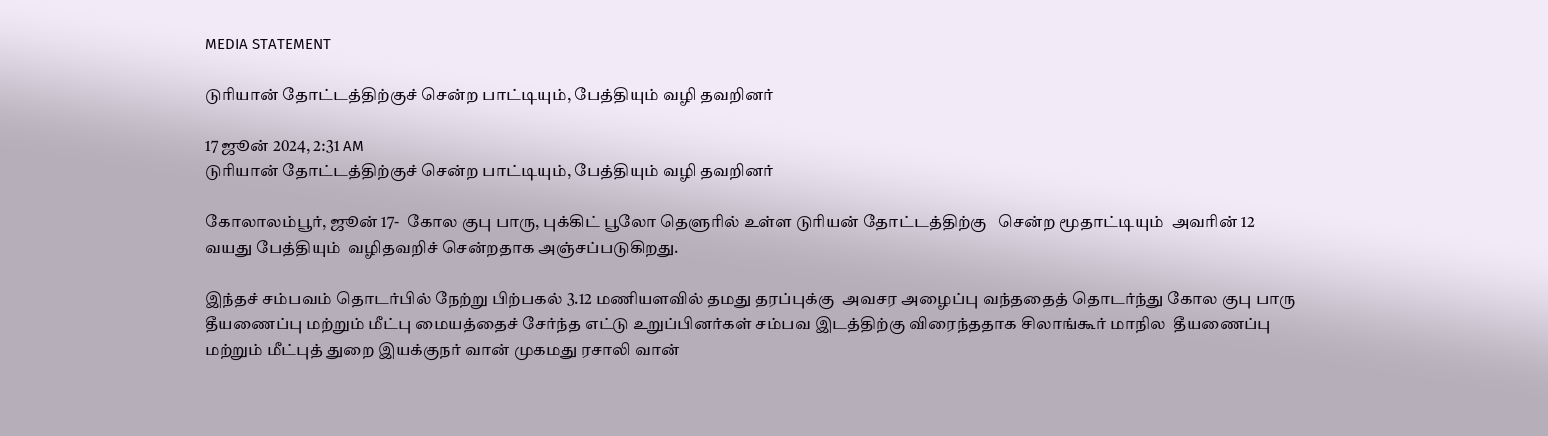MEDIA STATEMENT

டுரியான் தோட்டத்திற்குச் சென்ற பாட்டியும், பேத்தியும் வழி தவறினர்

17 ஜூன் 2024, 2:31 AM
டுரியான் தோட்டத்திற்குச் சென்ற பாட்டியும், பேத்தியும் வழி தவறினர்

கோலாலம்பூர், ஜூன் 17-  கோல குபு பாரு, புக்கிட் பூலோ தெளுரில் உள்ள டுரியன் தோட்டத்திற்கு   சென்ற மூதாட்டியும்  அவரின் 12 வயது பேத்தியும்  வழிதவறிச் சென்றதாக அஞ்சப்படுகிறது.

இந்தச் சம்பவம் தொடர்பில் நேற்று பிற்பகல் 3.12 மணியளவில் தமது தரப்புக்கு  அவசர அழைப்பு வந்ததைத் தொடர்ந்து கோல குபு பாரு தீயணைப்பு மற்றும் மீட்பு மையத்தைச் சேர்ந்த எட்டு உறுப்பினர்கள் சம்பவ இடத்திற்கு விரைந்ததாக சிலாங்கூர் மாநில  தீயணைப்பு மற்றும் மீட்புத் துறை இயக்குநர் வான் முகமது ரசாலி வான்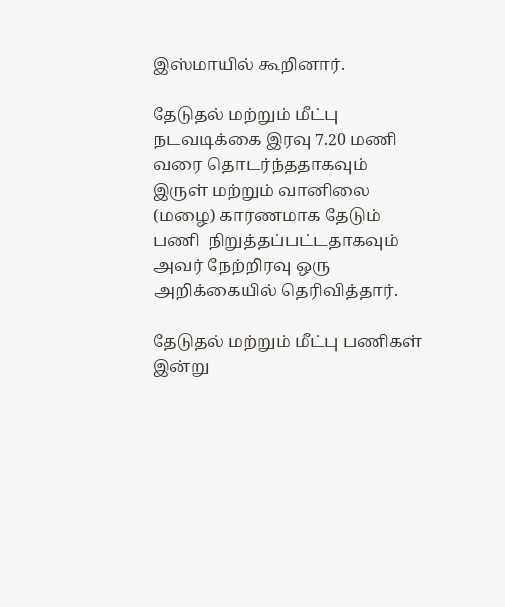இஸ்மாயில் கூறினார்.

தேடுதல் மற்றும் மீட்பு நடவடிக்கை இரவு 7.20 மணி வரை தொடர்ந்ததாகவும்  இருள் மற்றும் வானிலை (மழை) காரணமாக தேடும் பணி  நிறுத்தப்பட்டதாகவும்  அவர் நேற்றிரவு ஒரு அறிக்கையில் தெரிவித்தார்.

தேடுதல் மற்றும் மீட்பு பணிகள் இன்று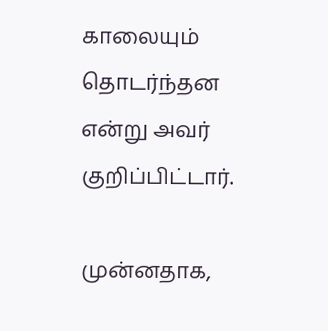காலையும் தொடர்ந்தன என்று அவர் குறிப்பிட்டார்.

முன்னதாக,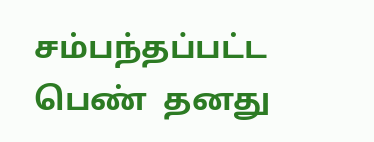சம்பந்தப்பட்ட பெண்  தனது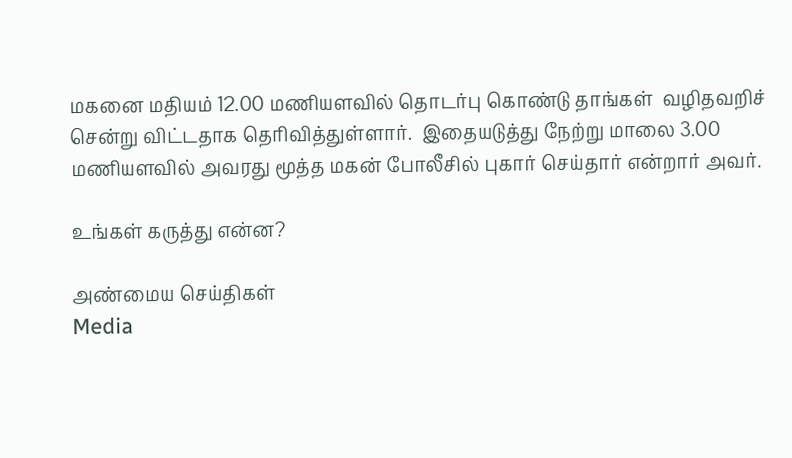மகனை மதியம் 12.00 மணியளவில் தொடர்பு கொண்டு தாங்கள்  வழிதவறிச் சென்று விட்டதாக தெரிவித்துள்ளார்.  இதையடுத்து நேற்று மாலை 3.00 மணியளவில் அவரது மூத்த மகன் போலீசில் புகார் செய்தார் என்றார் அவர்.

உங்கள் கருத்து என்ன?

அண்மைய செய்திகள்
Media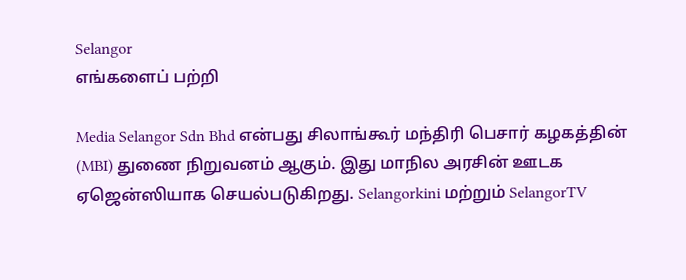Selangor
எங்களைப் பற்றி

Media Selangor Sdn Bhd என்பது சிலாங்கூர் மந்திரி பெசார் கழகத்தின் (MBI) துணை நிறுவனம் ஆகும். இது மாநில அரசின் ஊடக ஏஜென்ஸியாக செயல்படுகிறது. Selangorkini மற்றும் SelangorTV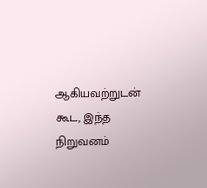ஆகியவற்றுடன் கூட, இந்த நிறுவனம்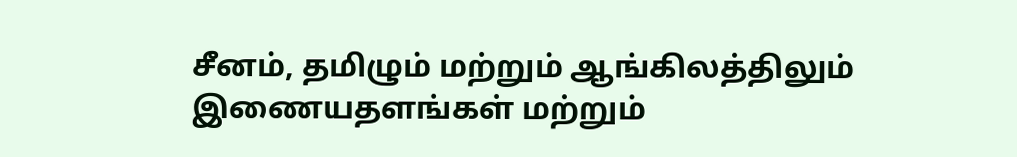சீனம், தமிழும் மற்றும் ஆங்கிலத்திலும் இணையதளங்கள் மற்றும்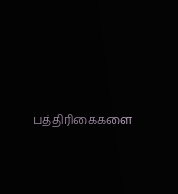பத்திரிகைகளை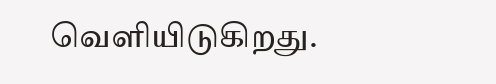வெளியிடுகிறது.